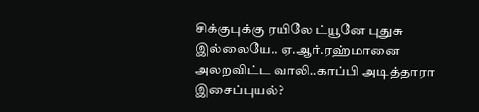சிக்குபுக்கு ரயிலே ட்யூனே புதுசு இல்லையே.. ஏ.ஆர்.ரஹ்மானை அலறவிட்ட வாலி..காப்பி அடித்தாரா இசைப்புயல்?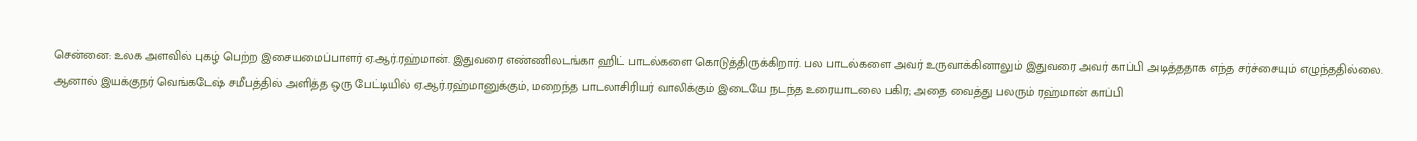சென்னை: உலக அளவில் புகழ் பெற்ற இசையமைப்பாளர் ஏ.ஆர்.ரஹ்மான். இதுவரை எண்ணிலடங்கா ஹிட் பாடல்களை கொடுத்திருக்கிறார். பல பாடல்களை அவர் உருவாக்கினாலும் இதுவரை அவர் காப்பி அடித்ததாக எந்த சர்ச்சையும் எழுந்ததில்லை. ஆனால் இயக்குநர் வெங்கடேஷ் சமீபத்தில் அளித்த ஒரு பேட்டியில் ஏ.ஆர்.ரஹ்மானுக்கும், மறைந்த பாடலாசிரியர் வாலிக்கும் இடையே நடந்த உரையாடலை பகிர; அதை வைத்து பலரும் ரஹ்மான் காப்பி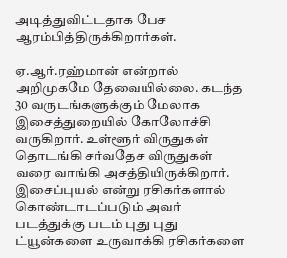அடித்துவிட்டதாக பேச ஆரம்பித்திருக்கிறார்கள்.

ஏ.ஆர்.ரஹ்மான் என்றால் அறிமுகமே தேவையில்லை. கடந்த 30 வருடங்களுக்கும் மேலாக இசைத்துறையில் கோலோச்சி வருகிறார். உள்ளூர் விருதுகள் தொடங்கி சர்வதேச விருதுகள் வரை வாங்கி அசத்தியிருக்கிறார். இசைப்புயல் என்று ரசிகர்களால் கொண்டாடப்படும் அவர் படத்துக்கு படம் புது புது ட்யூன்களை உருவாக்கி ரசிகர்களை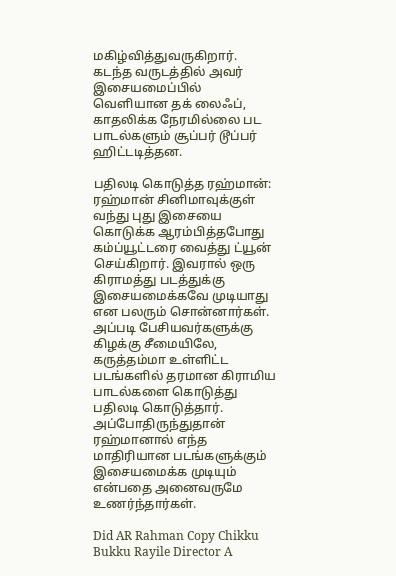மகிழ்வித்துவருகிறார். கடந்த வருடத்தில் அவர் இசையமைப்பில் வெளியான தக் லைஃப், காதலிக்க நேரமில்லை பட பாடல்களும் சூப்பர் டூப்பர் ஹிட்டடித்தன.

பதிலடி கொடுத்த ரஹ்மான்: ரஹ்மான் சினிமாவுக்குள் வந்து புது இசையை கொடுக்க ஆரம்பித்தபோது கம்ப்யூட்டரை வைத்து ட்யூன் செய்கிறார். இவரால் ஒரு கிராமத்து படத்துக்கு இசையமைக்கவே முடியாது என பலரும் சொன்னார்கள். அப்படி பேசியவர்களுக்கு கிழக்கு சீமையிலே, கருத்தம்மா உள்ளிட்ட படங்களில் தரமான கிராமிய பாடல்களை கொடுத்து பதிலடி கொடுத்தார். அப்போதிருந்துதான் ரஹ்மானால் எந்த மாதிரியான படங்களுக்கும் இசையமைக்க முடியும் என்பதை அனைவருமே உணர்ந்தார்கள்.

Did AR Rahman Copy Chikku Bukku Rayile Director A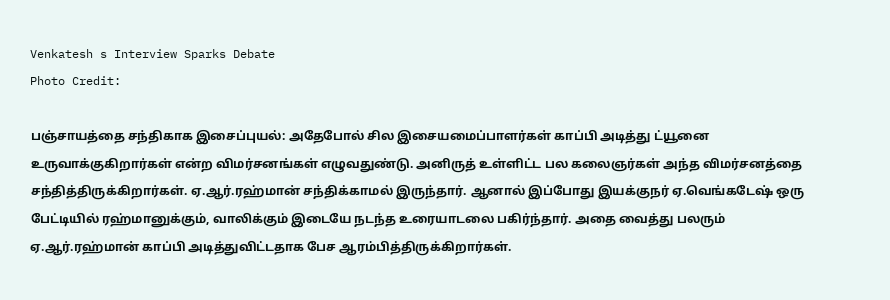Venkatesh s Interview Sparks Debate
Photo Credit:

பஞ்சாயத்தை சந்திகாக இசைப்புயல்: அதேபோல் சில இசையமைப்பாளர்கள் காப்பி அடித்து ட்யூனை உருவாக்குகிறார்கள் என்ற விமர்சனங்கள் எழுவதுண்டு. அனிருத் உள்ளிட்ட பல கலைஞர்கள் அந்த விமர்சனத்தை சந்தித்திருக்கிறார்கள். ஏ.ஆர்.ரஹ்மான் சந்திக்காமல் இருந்தார். ஆனால் இப்போது இயக்குநர் ஏ.வெங்கடேஷ் ஒரு பேட்டியில் ரஹ்மானுக்கும், வாலிக்கும் இடையே நடந்த உரையாடலை பகிர்ந்தார். அதை வைத்து பலரும் ஏ.ஆர்.ரஹ்மான் காப்பி அடித்துவிட்டதாக பேச ஆரம்பித்திருக்கிறார்கள்.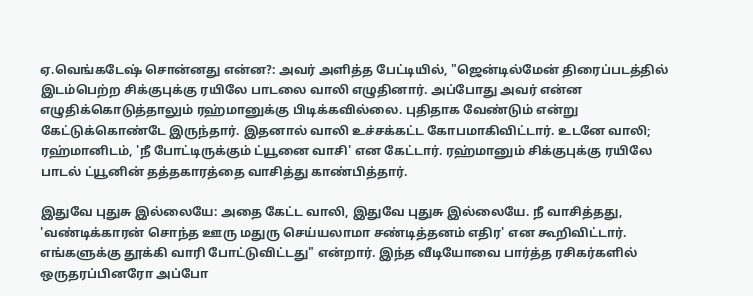ஏ.வெங்கடேஷ் சொன்னது என்ன?: அவர் அளித்த பேட்டியில், "ஜென்டில்மேன் திரைப்படத்தில் இடம்பெற்ற சிக்குபுக்கு ரயிலே பாடலை வாலி எழுதினார். அப்போது அவர் என்ன எழுதிக்கொடுத்தாலும் ரஹ்மானுக்கு பிடிக்கவில்லை. புதிதாக வேண்டும் என்று கேட்டுக்கொண்டே இருந்தார். இதனால் வாலி உச்சக்கட்ட கோபமாகிவிட்டார். உடனே வாலி; ரஹ்மானிடம், 'நீ போட்டிருக்கும் ட்யூனை வாசி' என கேட்டார். ரஹ்மானும் சிக்குபுக்கு ரயிலே பாடல் ட்யூனின் தத்தகாரத்தை வாசித்து காண்பித்தார்.

இதுவே புதுசு இல்லையே: அதை கேட்ட வாலி, இதுவே புதுசு இல்லையே. நீ வாசித்தது, 'வண்டிக்காரன் சொந்த ஊரு மதுரு செய்யலாமா சண்டித்தனம் எதிர' என கூறிவிட்டார். எங்களுக்கு தூக்கி வாரி போட்டுவிட்டது" என்றார். இந்த வீடியோவை பார்த்த ரசிகர்களில் ஒருதரப்பினரோ அப்போ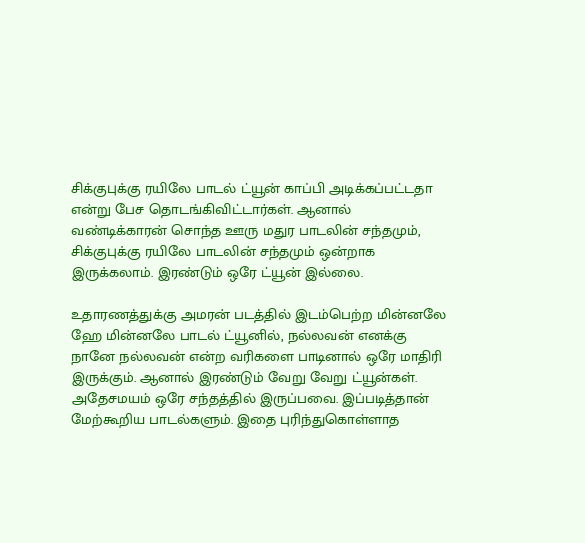சிக்குபுக்கு ரயிலே பாடல் ட்யூன் காப்பி அடிக்கப்பட்டதா என்று பேச தொடங்கிவிட்டார்கள். ஆனால் வண்டிக்காரன் சொந்த ஊரு மதுர பாடலின் சந்தமும், சிக்குபுக்கு ரயிலே பாடலின் சந்தமும் ஒன்றாக இருக்கலாம். இரண்டும் ஒரே ட்யூன் இல்லை.

உதாரணத்துக்கு அமரன் படத்தில் இடம்பெற்ற மின்னலே ஹே மின்னலே பாடல் ட்யூனில், நல்லவன் எனக்கு நானே நல்லவன் என்ற வரிகளை பாடினால் ஒரே மாதிரி இருக்கும். ஆனால் இரண்டும் வேறு வேறு ட்யூன்கள். அதேசமயம் ஒரே சந்தத்தில் இருப்பவை. இப்படித்தான் மேற்கூறிய பாடல்களும். இதை புரிந்துகொள்ளாத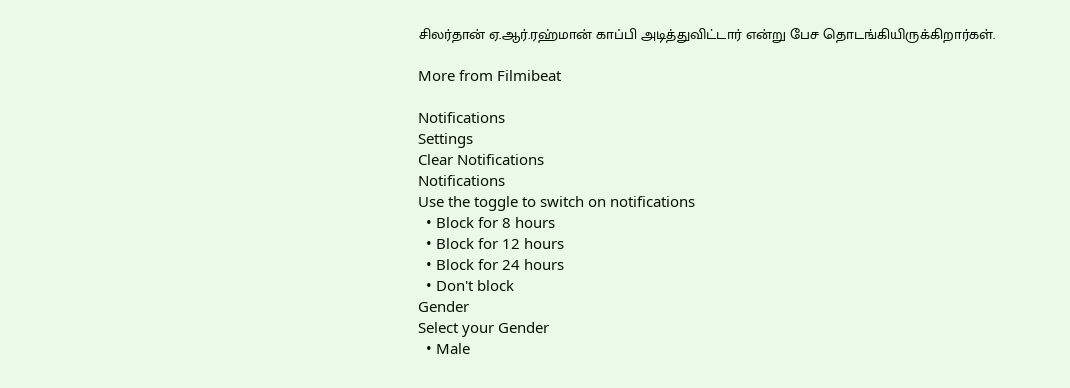சிலர்தான் ஏ.ஆர்.ரஹ்மான் காப்பி அடித்துவிட்டார் என்று பேச தொடங்கியிருக்கிறார்கள்.

More from Filmibeat

Notifications
Settings
Clear Notifications
Notifications
Use the toggle to switch on notifications
  • Block for 8 hours
  • Block for 12 hours
  • Block for 24 hours
  • Don't block
Gender
Select your Gender
  • Male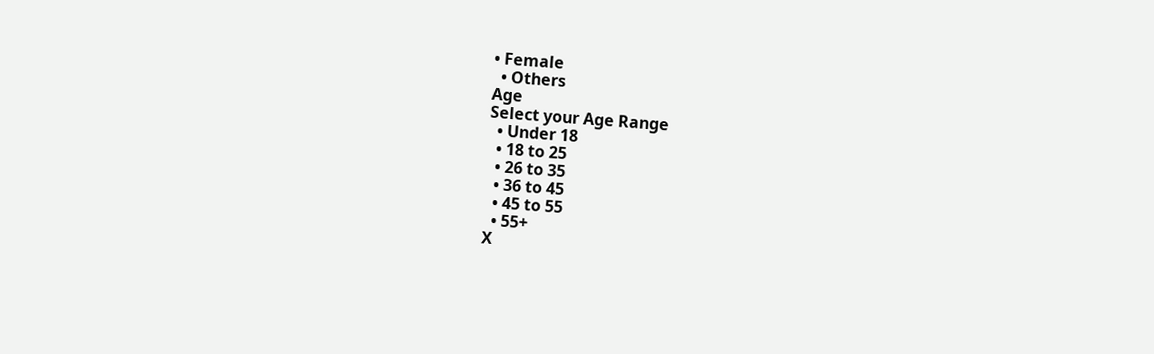• Female
  • Others
Age
Select your Age Range
  • Under 18
  • 18 to 25
  • 26 to 35
  • 36 to 45
  • 45 to 55
  • 55+
X